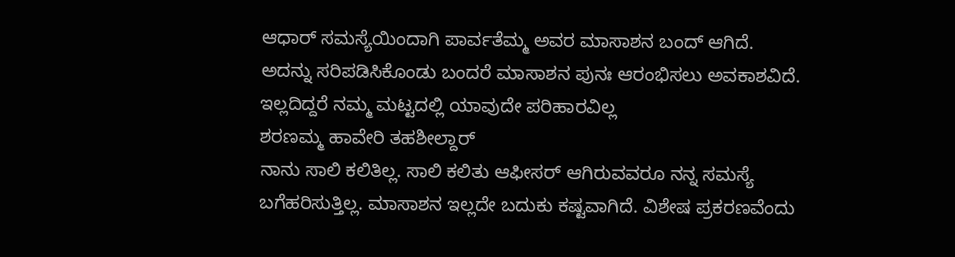ಆಧಾರ್ ಸಮಸ್ಯೆಯಿಂದಾಗಿ ಪಾರ್ವತೆಮ್ಮ ಅವರ ಮಾಸಾಶನ ಬಂದ್ ಆಗಿದೆ. ಅದನ್ನು ಸರಿಪಡಿಸಿಕೊಂಡು ಬಂದರೆ ಮಾಸಾಶನ ಪುನಃ ಆರಂಭಿಸಲು ಅವಕಾಶವಿದೆ. ಇಲ್ಲದಿದ್ದರೆ ನಮ್ಮ ಮಟ್ಟದಲ್ಲಿ ಯಾವುದೇ ಪರಿಹಾರವಿಲ್ಲ
ಶರಣಮ್ಮ ಹಾವೇರಿ ತಹಶೀಲ್ದಾರ್
ನಾನು ಸಾಲಿ ಕಲಿತಿಲ್ಲ. ಸಾಲಿ ಕಲಿತು ಆಫೀಸರ್ ಆಗಿರುವವರೂ ನನ್ನ ಸಮಸ್ಯೆ ಬಗೆಹರಿಸುತ್ತಿಲ್ಲ. ಮಾಸಾಶನ ಇಲ್ಲದೇ ಬದುಕು ಕಷ್ಟವಾಗಿದೆ. ವಿಶೇಷ ಪ್ರಕರಣವೆಂದು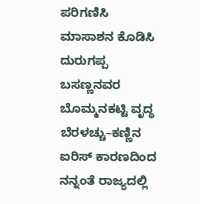ಪರಿಗಣಿಸಿ ಮಾಸಾಶನ ಕೊಡಿಸಿ
ದುರುಗಪ್ಪ ಬಸಣ್ಣನವರ ಬೊಮ್ಮನಕಟ್ಟಿ ವೃದ್ಧ
ಬೆರಳಚ್ಚು–ಕಣ್ಣಿನ ಐರಿಸ್ ಕಾರಣದಿಂದ ನನ್ನಂತೆ ರಾಜ್ಯದಲ್ಲಿ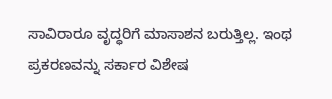ಸಾವಿರಾರೂ ವೃದ್ಧರಿಗೆ ಮಾಸಾಶನ ಬರುತ್ತಿಲ್ಲ. ಇಂಥ ಪ್ರಕರಣವನ್ನು ಸರ್ಕಾರ ವಿಶೇಷ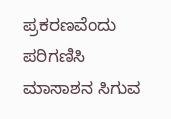ಪ್ರಕರಣವೆಂದು ಪರಿಗಣಿಸಿ ಮಾಸಾಶನ ಸಿಗುವ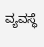ವ್ಯವಸ್ಥೆ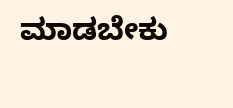ಮಾಡಬೇಕು